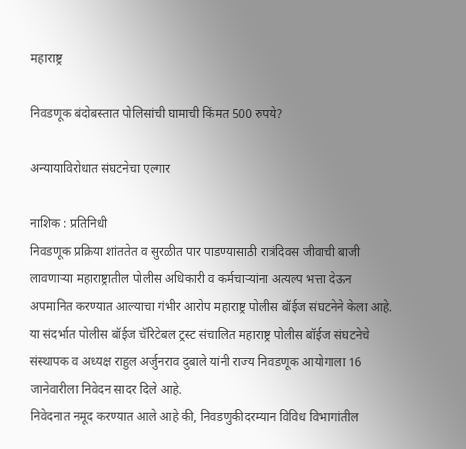महाराष्ट्र

निवडणूक बंदोबस्तात पोलिसांची घामाची किंमत 500 रुपये?

अन्यायाविरोधात संघटनेचा एल्गार

नाशिक : प्रतिनिधी
निवडणूक प्रक्रिया शांततेत व सुरळीत पार पाडण्यासाठी रात्रंदिवस जीवाची बाजी लावणार्‍या महाराष्ट्रातील पोलीस अधिकारी व कर्मचार्‍यांना अत्यल्प भत्ता देऊन अपमानित करण्यात आल्याचा गंभीर आरोप महाराष्ट्र पोलीस बॉईज संघटनेने केला आहे. या संदर्भात पोलीस बॉईज चॅरिटेबल ट्रस्ट संचालित महाराष्ट्र पोलीस बॉईज संघटनेचे संस्थापक व अध्यक्ष राहुल अर्जुनराव दुबाले यांनी राज्य निवडणूक आयोगाला 16 जानेवारीला निवेदन सादर दिले आहे.
निवेदनात नमूद करण्यात आले आहे की, निवडणुकीदरम्यान विविध विभागांतील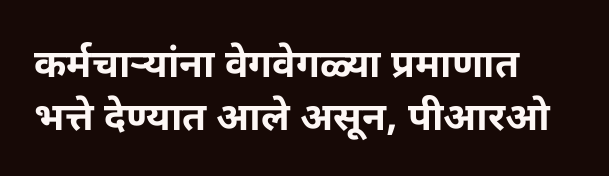कर्मचार्‍यांना वेगवेगळ्या प्रमाणात भत्ते देण्यात आले असून, पीआरओ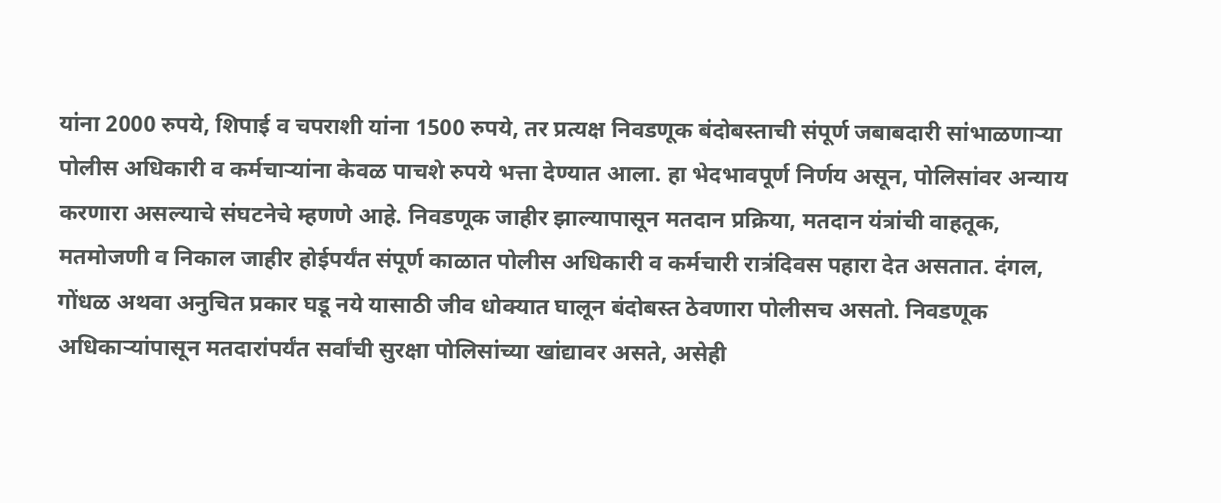यांना 2000 रुपये, शिपाई व चपराशी यांना 1500 रुपये, तर प्रत्यक्ष निवडणूक बंदोबस्ताची संपूर्ण जबाबदारी सांभाळणार्‍या पोलीस अधिकारी व कर्मचार्‍यांना केवळ पाचशे रुपये भत्ता देण्यात आला. हा भेदभावपूर्ण निर्णय असून, पोलिसांवर अन्याय करणारा असल्याचे संघटनेचे म्हणणे आहे. निवडणूक जाहीर झाल्यापासून मतदान प्रक्रिया, मतदान यंत्रांची वाहतूक, मतमोजणी व निकाल जाहीर होईपर्यंत संपूर्ण काळात पोलीस अधिकारी व कर्मचारी रात्रंदिवस पहारा देत असतात. दंगल, गोंधळ अथवा अनुचित प्रकार घडू नये यासाठी जीव धोक्यात घालून बंदोबस्त ठेवणारा पोलीसच असतो. निवडणूक अधिकार्‍यांपासून मतदारांपर्यंत सर्वांची सुरक्षा पोलिसांच्या खांद्यावर असते, असेही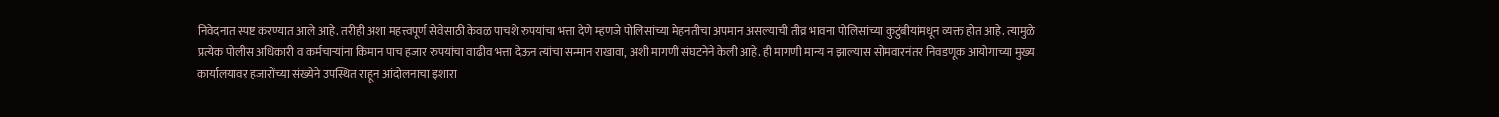निवेदनात स्पष्ट करण्यात आले आहे. तरीही अशा महत्त्वपूर्ण सेवेसाठी केवळ पाचशे रुपयांचा भत्ता देणे म्हणजे पोलिसांच्या मेहनतीचा अपमान असल्याची तीव्र भावना पोलिसांच्या कुटुंबीयांमधून व्यक्त होत आहे. त्यामुळे प्रत्येक पोलीस अधिकारी व कर्मचार्‍यांना किमान पाच हजार रुपयांचा वाढीव भत्ता देऊन त्यांचा सन्मान राखावा, अशी मागणी संघटनेने केली आहे. ही मागणी मान्य न झाल्यास सोमवारनंतर निवडणूक आयोगाच्या मुख्य कार्यालयावर हजारोंच्या संख्येने उपस्थित राहून आंदोलनाचा इशारा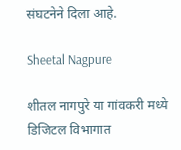संघटनेने दिला आहे.

Sheetal Nagpure

शीतल नागपुरे या गांवकरी मध्ये डिजिटल विभागात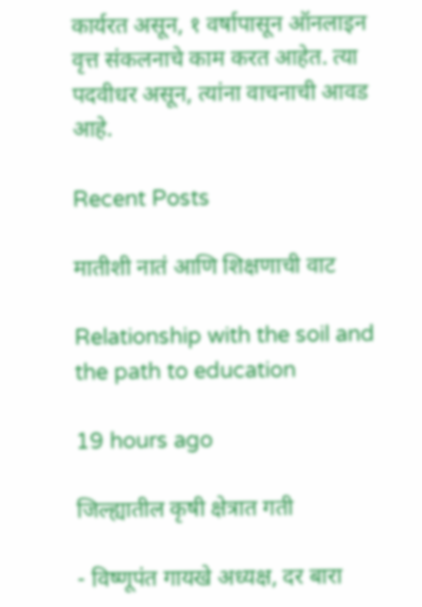कार्यरत असून, १ वर्षापासून ऑनलाइन वृत्त संकलनाचे काम करत आहेत. त्या पदवीधर असून, त्यांना वाचनाची आवड आहे.

Recent Posts

मातीशी नातं आणि शिक्षणाची वाट

Relationship with the soil and the path to education

19 hours ago

जिल्ह्यातील कृषी क्षेत्रात गती

- विष्णूपंत गायखे अध्यक्ष, दर बारा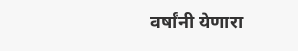वर्षांनी येणारा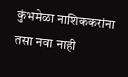कुंभमेळा नाशिककरांना तसा नवा नाही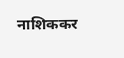नाशिककर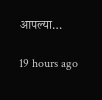आपल्या…

19 hours ago